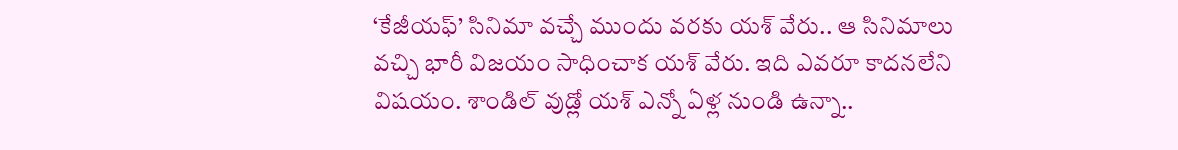‘కేజీయఫ్’ సినిమా వచ్చే ముందు వరకు యశ్ వేరు.. ఆ సినిమాలు వచ్చి భారీ విజయం సాధించాక యశ్ వేరు. ఇది ఎవరూ కాదనలేని విషయం. శాండిల్ వుడ్లో యశ్ ఎన్నో ఏళ్ల నుండి ఉన్నా..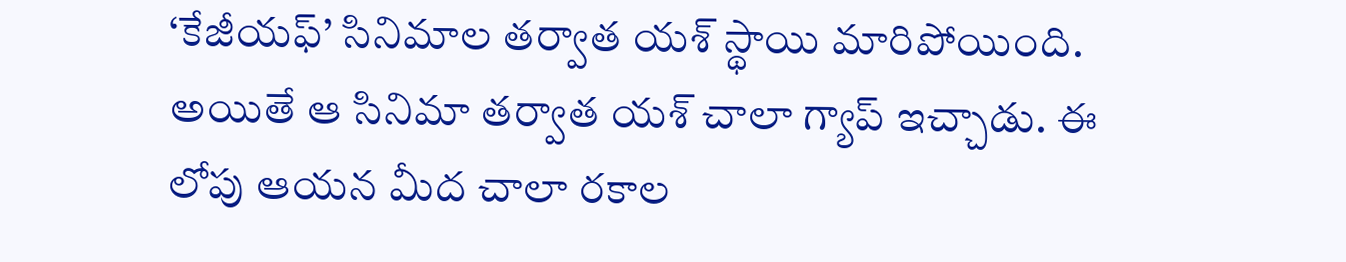‘కేజీయఫ్’ సినిమాల తర్వాత యశ్ స్థాయి మారిపోయింది. అయితే ఆ సినిమా తర్వాత యశ్ చాలా గ్యాప్ ఇచ్చాడు. ఈ లోపు ఆయన మీద చాలా రకాల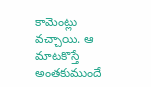కామెంట్లు వచ్చాయి. ఆ మాటకొస్తే అంతకుముందే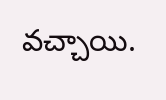వచ్చాయి.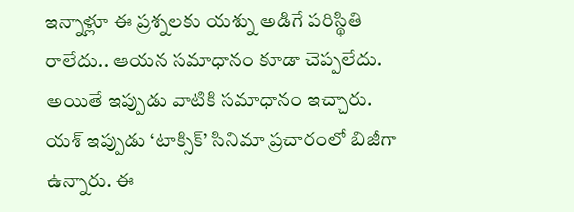ఇన్నాళ్లూ ఈ ప్రశ్నలకు యశ్ను అడిగే పరిస్థితి రాలేదు.. ఆయన సమాధానం కూడా చెప్పలేదు. అయితే ఇప్పుడు వాటికి సమాధానం ఇచ్చారు.
యశ్ ఇప్పుడు ‘టాక్సిక్’ సినిమా ప్రచారంలో బిజీగా ఉన్నారు. ఈ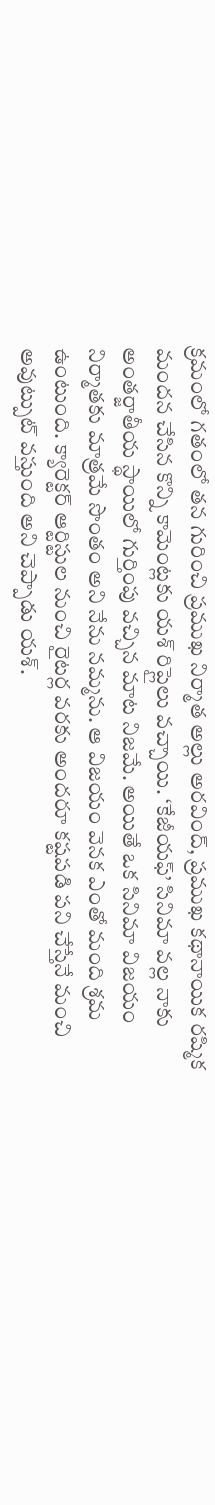క్రమంలో గతంలో తన గురించి ప్రముఖ నిర్మాత అల్లు అరవింద్, ప్రముఖ కథానాయిక రష్మిక మందన చేసిన కొన్ని కామెంట్లకు యశ్ రిప్లైలు వచ్చాయి. ‘కేజీయఫ్’ సినిమా వల్ల నాకు అంతర్జాతీయ స్థాయిలో గుర్తింపు వచ్చిన మాట నిజమే. అయితే ఒక సినిమా విజయం నిర్మాతకు మాత్రమే సొంతం అని నేను నమ్మను. ఆ విజయం వెనక ఎంతో మంది శ్రమ ఉంటుంది. క్యారెక్టర్ ఆర్టిస్టుల నుంచి రైటర్ల వరకు అందరూ కష్టపడి పని చేస్తేనే మంచి అవుట్పుట్ వస్తుంది అని చెప్పాడు యశ్.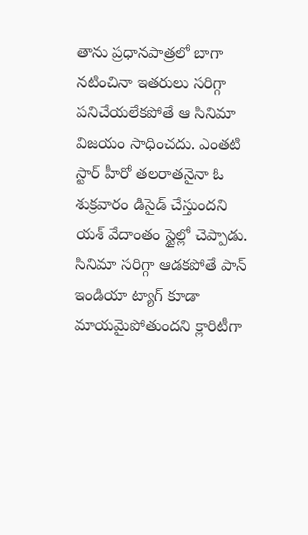తాను ప్రధానపాత్రలో బాగా నటించినా ఇతరులు సరిగ్గా పనిచేయలేకపోతే ఆ సినిమా విజయం సాధించదు. ఎంతటి స్టార్ హీరో తలరాతనైనా ఓ శుక్రవారం డిసైడ్ చేస్తుందని యశ్ వేదాంతం స్టైల్లో చెప్పాడు. సినిమా సరిగ్గా ఆడకపోతే పాన్ ఇండియా ట్యాగ్ కూడా మాయమైపోతుందని క్లారిటీగా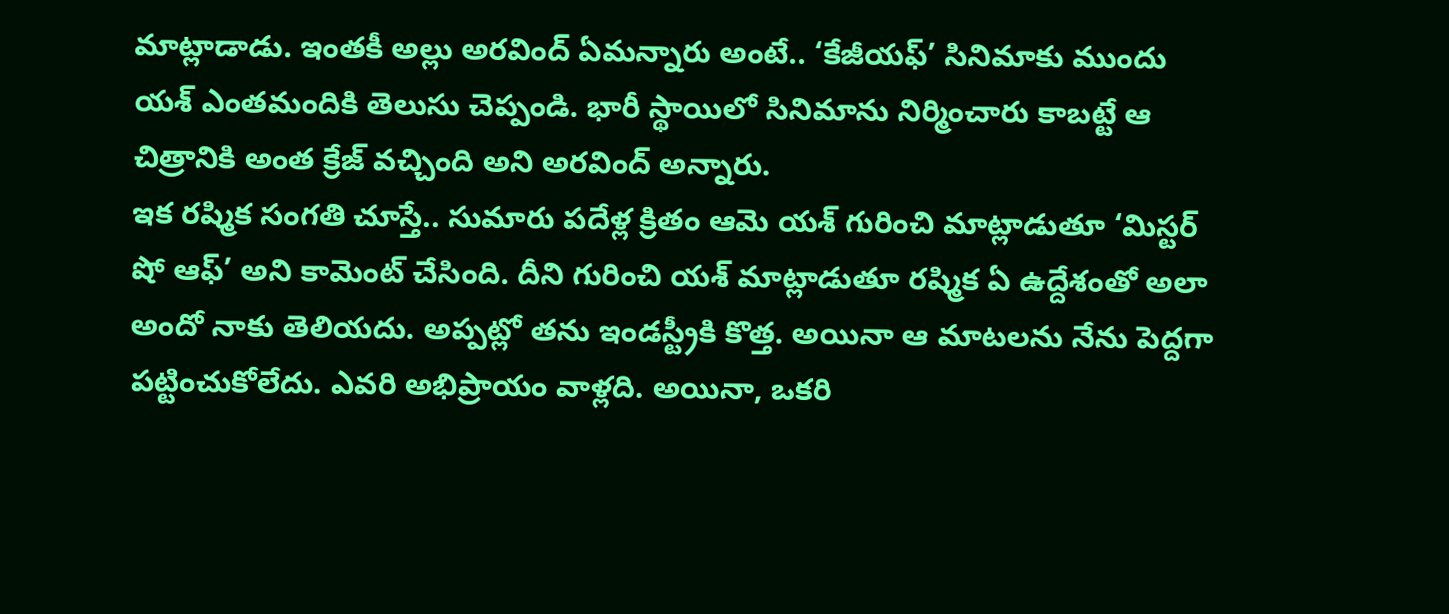మాట్లాడాడు. ఇంతకీ అల్లు అరవింద్ ఏమన్నారు అంటే.. ‘కేజీయఫ్’ సినిమాకు ముందు యశ్ ఎంతమందికి తెలుసు చెప్పండి. భారీ స్థాయిలో సినిమాను నిర్మించారు కాబట్టే ఆ చిత్రానికి అంత క్రేజ్ వచ్చింది అని అరవింద్ అన్నారు.
ఇక రష్మిక సంగతి చూస్తే.. సుమారు పదేళ్ల క్రితం ఆమె యశ్ గురించి మాట్లాడుతూ ‘మిస్టర్ షో ఆఫ్’ అని కామెంట్ చేసింది. దీని గురించి యశ్ మాట్లాడుతూ రష్మిక ఏ ఉద్దేశంతో అలా అందో నాకు తెలియదు. అప్పట్లో తను ఇండస్ట్రీకి కొత్త. అయినా ఆ మాటలను నేను పెద్దగా పట్టించుకోలేదు. ఎవరి అభిప్రాయం వాళ్లది. అయినా, ఒకరి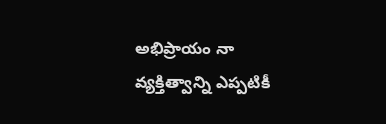అభిప్రాయం నా వ్యక్తిత్వాన్ని ఎప్పటికీ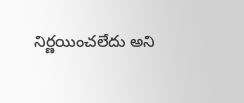నిర్ణయించలేదు అని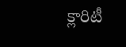క్లారిటీ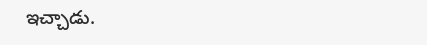ఇచ్చాడు.